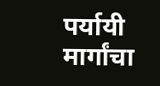पर्यायी मार्गांचा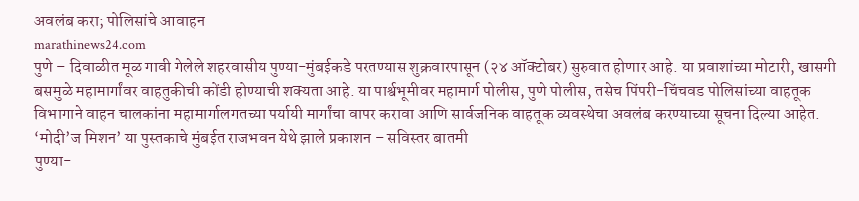अवलंब करा; पोलिसांचे आवाहन
marathinews24.com
पुणे – दिवाळीत मूळ गावी गेलेले शहरवासीय पुण्या-मुंबईकडे परतण्यास शुक्रवारपासून (२४ ऑक्टोबर) सुरुवात होणार आहे. या प्रवाशांच्या मोटारी, खासगी बसमुळे महामार्गांवर वाहतुकीची कोंडी होण्याची शक्यता आहे. या पार्श्वभूमीवर महामार्ग पोलीस, पुणे पोलीस, तसेच पिंपरी-चिंचवड पोलिसांच्या वाहतूक विभागाने वाहन चालकांना महामार्गालगतच्या पर्यायी मार्गांचा वापर करावा आणि सार्वजनिक वाहतूक व्यवस्थेचा अवलंब करण्याच्या सूचना दिल्या आहेत.
‘मोदी’ज मिशन’ या पुस्तकाचे मुंबईत राजभवन येथे झाले प्रकाशन – सविस्तर बातमी
पुण्या-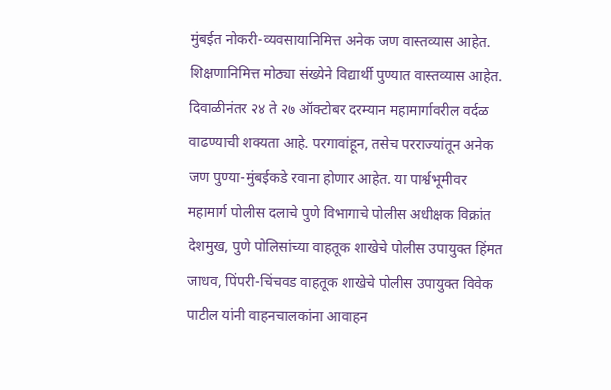मुंबईत नोकरी-व्यवसायानिमित्त अनेक जण वास्तव्यास आहेत. शिक्षणानिमित्त मोठ्या संख्येने विद्यार्थी पुण्यात वास्तव्यास आहेत. दिवाळीनंतर २४ ते २७ ऑक्टोबर दरम्यान महामार्गावरील वर्दळ वाढण्याची शक्यता आहे. परगावांहून, तसेच परराज्यांतून अनेक जण पुण्या-मुंबईकडे रवाना होणार आहेत. या पार्श्वभूमीवर महामार्ग पोलीस दलाचे पुणे विभागाचे पोलीस अधीक्षक विक्रांत देशमुख, पुणे पोलिसांच्या वाहतूक शाखेचे पोलीस उपायुक्त हिंमत जाधव, पिंपरी-चिंचवड वाहतूक शाखेचे पोलीस उपायुक्त विवेक पाटील यांनी वाहनचालकांना आवाहन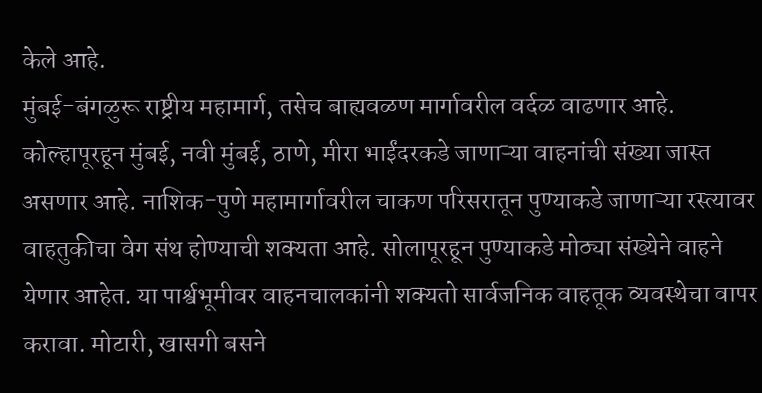केले आहे.
मुंबई-बंगळुरू राष्ट्रीय महामार्ग, तसेच बाह्यवळण मार्गावरील वर्दळ वाढणार आहे. कोल्हापूरहून मुंबई, नवी मुंबई, ठाणे, मीरा भाईंदरकडे जाणाऱ्या वाहनांची संख्या जास्त असणार आहे. नाशिक-पुणे महामार्गावरील चाकण परिसरातून पुण्याकडे जाणाऱ्या रस्त्यावर वाहतुकीचा वेग संथ होण्याची शक्यता आहे. सोलापूरहून पुण्याकडे मोठ्या संख्येने वाहने येणार आहेत. या पार्श्वभूमीवर वाहनचालकांनी शक्यतो सार्वजनिक वाहतूक व्यवस्थेचा वापर करावा. मोटारी, खासगी बसने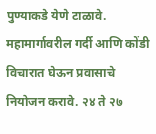पुण्याकडे येणे टाळावे. महामार्गावरील गर्दी आणि कोंडी विचारात घेऊन प्रवासाचे नियोजन करावे. २४ ते २७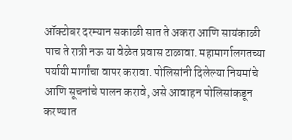ऑक्टोबर दरम्यान सकाळी सात ते अकरा आणि सायंकाळी पाच ते रात्री नऊ या वेळेत प्रवास टाळावा. महामार्गालगतच्या पर्यायी मार्गांचा वापर करावा. पोलिसांनी दिलेल्या नियमांचे आणि सूचनांचे पालन करावे, असे आवाहन पोलिसांकडून करण्यात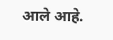आले आहे.